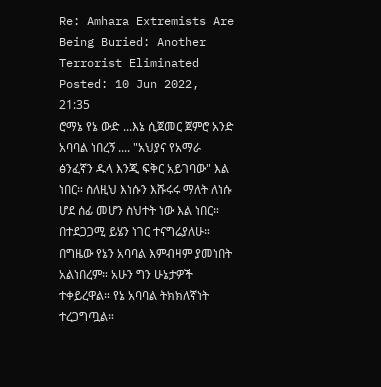Re: Amhara Extremists Are Being Buried: Another Terrorist Eliminated
Posted: 10 Jun 2022, 21:35
ሮማኔ የኔ ውድ ...እኔ ሲጀመር ጀምሮ አንድ አባባል ነበረኝ .... "አህያና የአማራ ፅንፈኛን ዱላ እንጂ ፍቅር አይገባው" እል ነበር። ስለዚህ እነሱን እሹሩሩ ማለት ለነሱ ሆደ ሰፊ መሆን ስህተት ነው እል ነበር። በተደጋጋሚ ይሄን ነገር ተናግሬያለሁ። በግዜው የኔን አባባል እምብዛም ያመነበት አልነበረም። አሁን ግን ሁኔታዎች ተቀይረዋል። የኔ አባባል ትክክለኛነት ተረጋግጧል።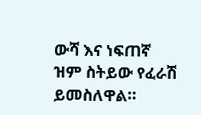ውሻ እና ነፍጠኛ ዝም ስትይው የፈራሽ ይመስለዋል።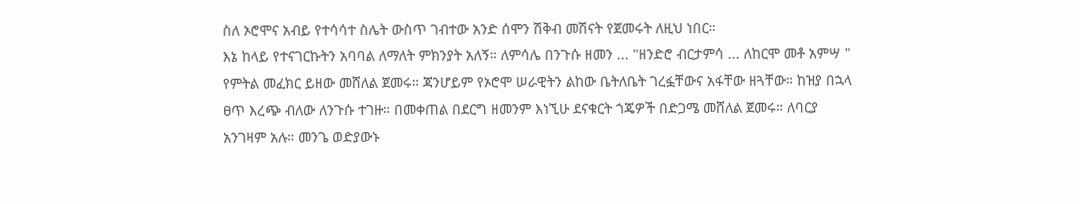ስለ ኦሮሞና አብይ የተሳሳተ ስሌት ውስጥ ገብተው አንድ ሰሞን ሽቅብ መሽናት የጀመሩት ለዚህ ነበር።
እኔ ከላይ የተናገርኩትን አባባል ለማለት ምክንያት አለኝ። ለምሳሌ በንጉሱ ዘመን ... "ዘንድሮ ብርታምሳ ... ለከርሞ መቶ አምሣ " የምትል መፈክር ይዘው መሸለል ጀመሩ። ጃንሆይም የኦሮሞ ሠራዊትን ልከው ቤትለቤት ገረፏቸውና አፋቸው ዘጓቸው። ከዝያ በኋላ ፀጥ እረጭ ብለው ለንጉሱ ተገዙ። በመቀጠል በደርግ ዘመንም እነኚሁ ደናቁርት ጎጄዎች በድጋሜ መሸለል ጀመሩ። ለባርያ አንገዛም አሉ። መንጌ ወድያውኑ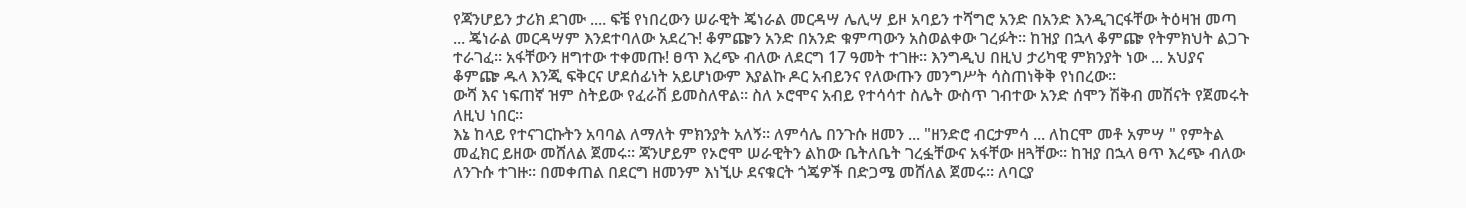የጃንሆይን ታሪክ ደገሙ .... ፍቼ የነበረውን ሠራዊት ጄነራል መርዳሣ ሌሊሣ ይዞ አባይን ተሻግሮ አንድ በአንድ እንዲገርፋቸው ትዕዛዝ መጣ ... ጄነራል መርዳሣም እንደተባለው አደረጉ! ቆምጬን አንድ በአንድ ቁምጣውን አስወልቀው ገረፉት። ከዝያ በኋላ ቆምጬ የትምክህት ልጋጉ ተራገፈ። አፋቸውን ዘግተው ተቀመጡ! ፀጥ እረጭ ብለው ለደርግ 17 ዓመት ተገዙ። እንግዲህ በዚህ ታሪካዊ ምክንያት ነው ... አህያና ቆምጬ ዱላ እንጂ ፍቅርና ሆደሰፊነት አይሆነውም እያልኩ ዶር አብይንና የለውጡን መንግሥት ሳስጠነቅቅ የነበረው።
ውሻ እና ነፍጠኛ ዝም ስትይው የፈራሽ ይመስለዋል። ስለ ኦሮሞና አብይ የተሳሳተ ስሌት ውስጥ ገብተው አንድ ሰሞን ሽቅብ መሽናት የጀመሩት ለዚህ ነበር።
እኔ ከላይ የተናገርኩትን አባባል ለማለት ምክንያት አለኝ። ለምሳሌ በንጉሱ ዘመን ... "ዘንድሮ ብርታምሳ ... ለከርሞ መቶ አምሣ " የምትል መፈክር ይዘው መሸለል ጀመሩ። ጃንሆይም የኦሮሞ ሠራዊትን ልከው ቤትለቤት ገረፏቸውና አፋቸው ዘጓቸው። ከዝያ በኋላ ፀጥ እረጭ ብለው ለንጉሱ ተገዙ። በመቀጠል በደርግ ዘመንም እነኚሁ ደናቁርት ጎጄዎች በድጋሜ መሸለል ጀመሩ። ለባርያ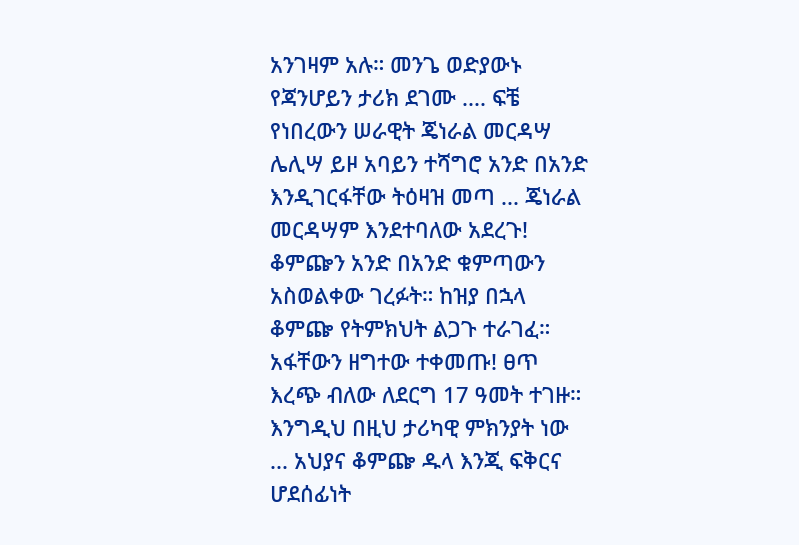አንገዛም አሉ። መንጌ ወድያውኑ የጃንሆይን ታሪክ ደገሙ .... ፍቼ የነበረውን ሠራዊት ጄነራል መርዳሣ ሌሊሣ ይዞ አባይን ተሻግሮ አንድ በአንድ እንዲገርፋቸው ትዕዛዝ መጣ ... ጄነራል መርዳሣም እንደተባለው አደረጉ! ቆምጬን አንድ በአንድ ቁምጣውን አስወልቀው ገረፉት። ከዝያ በኋላ ቆምጬ የትምክህት ልጋጉ ተራገፈ። አፋቸውን ዘግተው ተቀመጡ! ፀጥ እረጭ ብለው ለደርግ 17 ዓመት ተገዙ። እንግዲህ በዚህ ታሪካዊ ምክንያት ነው ... አህያና ቆምጬ ዱላ እንጂ ፍቅርና ሆደሰፊነት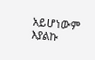አይሆነውም እያልኩ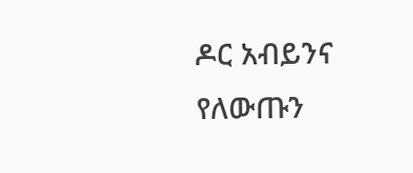ዶር አብይንና የለውጡን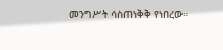መንግሥት ሳስጠነቅቅ የነበረው።